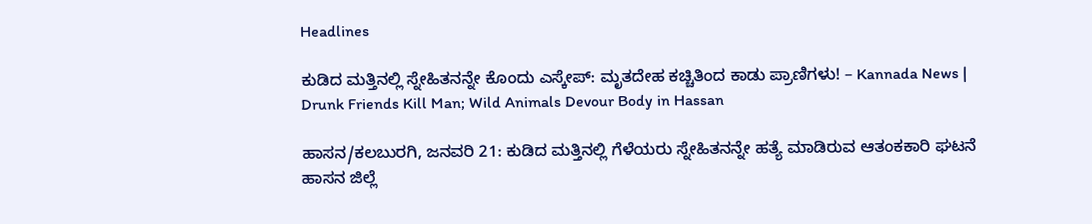Headlines

ಕುಡಿದ ಮತ್ತಿನಲ್ಲಿ ಸ್ನೇಹಿತನನ್ನೇ ಕೊಂದು ಎಸ್ಕೇಪ್: ಮೃತದೇಹ ಕಚ್ಚಿತಿಂದ ಕಾಡು ಪ್ರಾಣಿಗಳು! – Kannada News | Drunk Friends Kill Man; Wild Animals Devour Body in Hassan

ಹಾಸನ/ಕಲಬುರಗಿ, ಜನವರಿ 21: ಕುಡಿದ ಮತ್ತಿನಲ್ಲಿ ಗೆಳೆಯರು ಸ್ನೇಹಿತನನ್ನೇ ಹತ್ಯೆ ಮಾಡಿರುವ ಆತಂಕಕಾರಿ ಘಟನೆ ಹಾಸನ ಜಿಲ್ಲೆ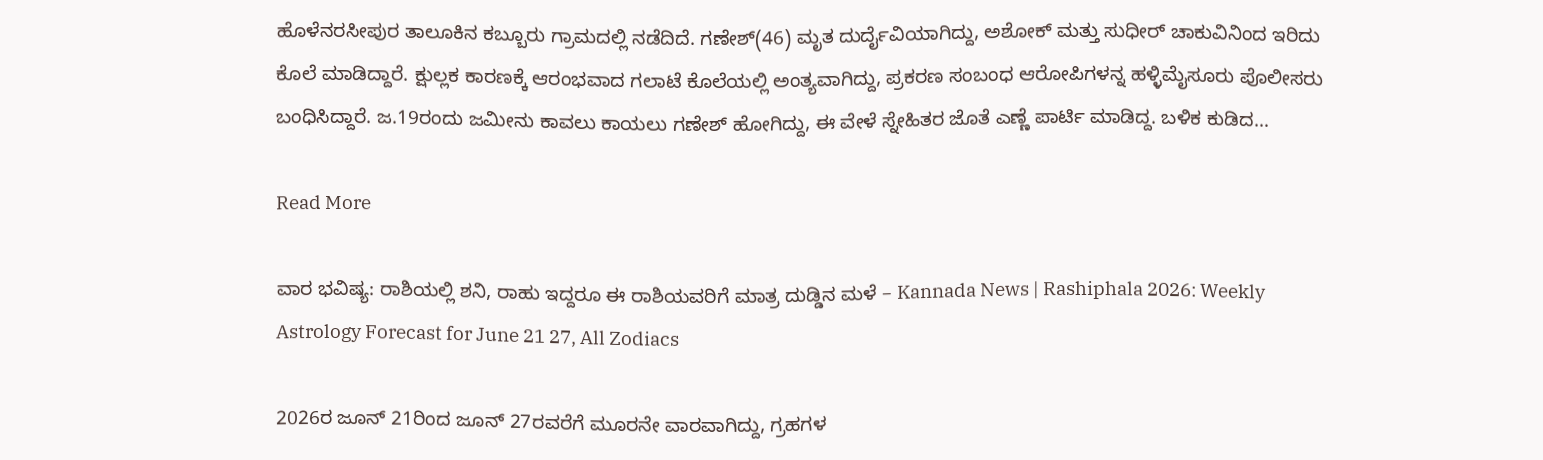ಹೊಳೆನರಸೀಪುರ ತಾಲೂಕಿನ ಕಬ್ಬೂರು ಗ್ರಾಮದಲ್ಲಿ ನಡೆದಿದೆ. ಗಣೇಶ್(46) ಮೃತ ದುರ್ದೈವಿಯಾಗಿದ್ದು, ಅಶೋಕ್ ಮತ್ತು ಸುಧೀರ್ ಚಾಕುವಿನಿಂದ ಇರಿದು ಕೊಲೆ ಮಾಡಿದ್ದಾರೆ. ಕ್ಷುಲ್ಲಕ ಕಾರಣಕ್ಕೆ ಆರಂಭವಾದ ಗಲಾಟೆ ಕೊಲೆಯಲ್ಲಿ ಅಂತ್ಯವಾಗಿದ್ದು, ಪ್ರಕರಣ ಸಂಬಂಧ ಆರೋಪಿಗಳನ್ನ ಹಳ್ಳಿಮೈಸೂರು ಪೊಲೀಸರು ಬಂಧಿಸಿದ್ದಾರೆ. ಜ.19ರಂದು ಜಮೀನು ಕಾವಲು ಕಾಯಲು ಗಣೇಶ್ ಹೋಗಿದ್ದು, ಈ ವೇಳೆ ಸ್ನೇಹಿತರ ಜೊತೆ ಎಣ್ಣೆ ಪಾರ್ಟಿ ಮಾಡಿದ್ದ. ಬಳಿಕ ಕುಡಿದ…

Read More

ವಾರ ಭವಿಷ್ಯ: ರಾಶಿಯಲ್ಲಿ ಶನಿ, ರಾಹು ಇದ್ದರೂ ಈ ರಾಶಿಯವರಿಗೆ ಮಾತ್ರ ದುಡ್ಡಿನ ಮಳೆ – Kannada News | Rashiphala 2026: Weekly Astrology Forecast for June 21 27, All Zodiacs

2026ರ ಜೂನ್ 21ರಿಂದ ಜೂನ್ 27ರವರೆಗೆ ಮೂರನೇ ವಾರವಾಗಿದ್ದು, ಗ್ರಹಗಳ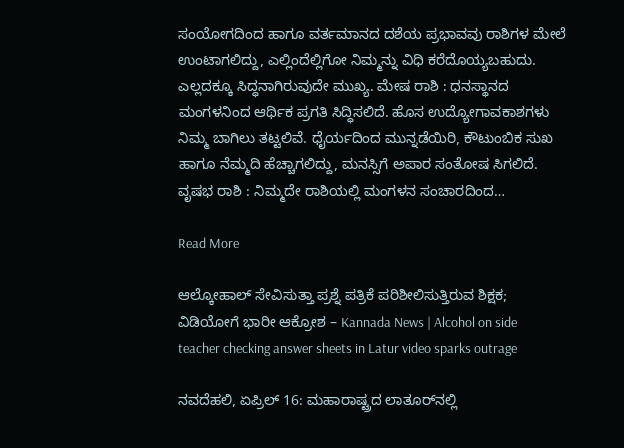ಸಂಯೋಗದಿಂದ ಹಾಗೂ ವರ್ತಮಾನದ ದಶೆಯ ಪ್ರಭಾವವು ರಾಶಿಗಳ ಮೇಲೆ ಉಂಟಾಗಲಿದ್ದು, ಎಲ್ಲಿಂದೆಲ್ಲಿಗೋ ನಿಮ್ಮನ್ನು ವಿಧಿ ಕರೆದೊಯ್ಯಬಹುದು. ಎಲ್ಲದಕ್ಕೂ ಸಿದ್ಧನಾಗಿರುವುದೇ ಮುಖ್ಯ. ಮೇಷ ರಾಶಿ : ಧನಸ್ಥಾನದ ಮಂಗಳನಿಂದ ಆರ್ಥಿಕ ಪ್ರಗತಿ ಸಿದ್ಧಿಸಲಿದೆ. ಹೊಸ ಉದ್ಯೋಗಾವಕಾಶಗಳು ನಿಮ್ಮ ಬಾಗಿಲು ತಟ್ಟಲಿವೆ. ಧೈರ್ಯದಿಂದ ಮುನ್ನಡೆಯಿರಿ, ಕೌಟುಂಬಿಕ ಸುಖ ಹಾಗೂ ನೆಮ್ಮದಿ ಹೆಚ್ಚಾಗಲಿದ್ದು, ಮನಸ್ಸಿಗೆ ಅಪಾರ ಸಂತೋಷ ಸಿಗಲಿದೆ.  ವೃಷಭ ರಾಶಿ : ನಿಮ್ಮದೇ ರಾಶಿಯಲ್ಲಿ ಮಂಗಳನ ಸಂಚಾರದಿಂದ…

Read More

ಆಲ್ಕೋಹಾಲ್ ಸೇವಿಸುತ್ತಾ ಪ್ರಶ್ನೆ ಪತ್ರಿಕೆ ಪರಿಶೀಲಿಸುತ್ತಿರುವ ಶಿಕ್ಷಕ; ವಿಡಿಯೋಗೆ ಭಾರೀ ಆಕ್ರೋಶ – Kannada News | Alcohol on side teacher checking answer sheets in Latur video sparks outrage

ನವದೆಹಲಿ, ಏಪ್ರಿಲ್ 16: ಮಹಾರಾಷ್ಟ್ರದ ಲಾತೂರ್‌ನಲ್ಲಿ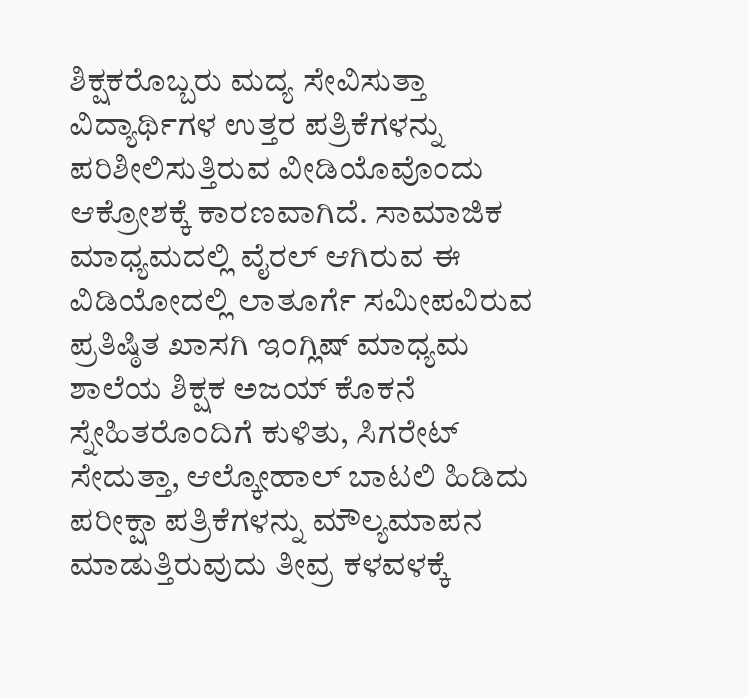ಶಿಕ್ಷಕರೊಬ್ಬರು ಮದ್ಯ ಸೇವಿಸುತ್ತಾ ವಿದ್ಯಾರ್ಥಿಗಳ ಉತ್ತರ ಪತ್ರಿಕೆಗಳನ್ನು ಪರಿಶೀಲಿಸುತ್ತಿರುವ ವೀಡಿಯೊವೊಂದು ಆಕ್ರೋಶಕ್ಕೆ ಕಾರಣವಾಗಿದೆ. ಸಾಮಾಜಿಕ ಮಾಧ್ಯಮದಲ್ಲಿ ವೈರಲ್ ಆಗಿರುವ ಈ ವಿಡಿಯೋದಲ್ಲಿ ಲಾತೂರ್ಗೆ ಸಮೀಪವಿರುವ ಪ್ರತಿಷ್ಠಿತ ಖಾಸಗಿ ಇಂಗ್ಲಿಷ್ ಮಾಧ್ಯಮ ಶಾಲೆಯ ಶಿಕ್ಷಕ ಅಜಯ್ ಕೊಕನೆ ಸ್ನೇಹಿತರೊಂದಿಗೆ ಕುಳಿತು, ಸಿಗರೇಟ್ ಸೇದುತ್ತಾ, ಆಲ್ಕೋಹಾಲ್ ಬಾಟಲಿ ಹಿಡಿದು ಪರೀಕ್ಷಾ ಪತ್ರಿಕೆಗಳನ್ನು ಮೌಲ್ಯಮಾಪನ ಮಾಡುತ್ತಿರುವುದು ತೀವ್ರ ಕಳವಳಕ್ಕೆ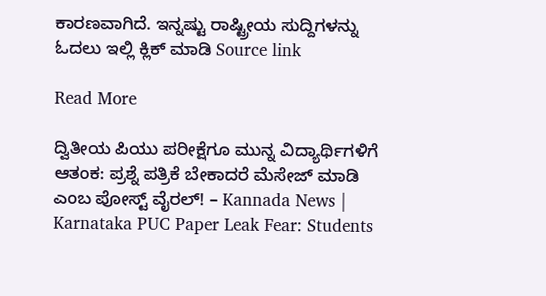ಕಾರಣವಾಗಿದೆ. ಇನ್ನಷ್ಟು ರಾಷ್ಟ್ರೀಯ ಸುದ್ದಿಗಳನ್ನು ಓದಲು ಇಲ್ಲಿ ಕ್ಲಿಕ್ ಮಾಡಿ Source link

Read More

ದ್ವಿತೀಯ ಪಿಯು ಪರೀಕ್ಷೆಗೂ ಮುನ್ನ ವಿದ್ಯಾರ್ಥಿಗಳಿಗೆ ಆತಂಕ: ಪ್ರಶ್ನೆ ಪತ್ರಿಕೆ ಬೇಕಾದರೆ ಮೆಸೇಜ್ ಮಾಡಿ ಎಂಬ ಪೋಸ್ಟ್ ವೈರಲ್! – Kannada News | Karnataka PUC Paper Leak Fear: Students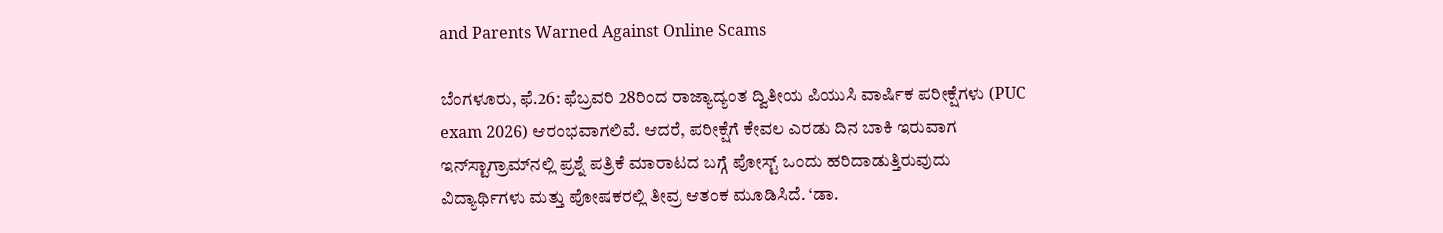and Parents Warned Against Online Scams

ಬೆಂಗಳೂರು, ಫೆ.26: ಫೆಬ್ರವರಿ 28ರಿಂದ ರಾಜ್ಯಾದ್ಯಂತ ದ್ವಿತೀಯ ಪಿಯುಸಿ ವಾರ್ಷಿಕ ಪರೀಕ್ಷೆಗಳು (PUC exam 2026) ಆರಂಭವಾಗಲಿವೆ. ಆದರೆ, ಪರೀಕ್ಷೆಗೆ ಕೇವಲ ಎರಡು ದಿನ ಬಾಕಿ ಇರುವಾಗ ಇನ್‌ಸ್ಟಾಗ್ರಾಮ್‌ನಲ್ಲಿ ಪ್ರಶ್ನೆ ಪತ್ರಿಕೆ ಮಾರಾಟದ ಬಗ್ಗೆ ಪೋಸ್ಟ್ ಒಂದು ಹರಿದಾಡುತ್ತಿರುವುದು ವಿದ್ಯಾರ್ಥಿಗಳು ಮತ್ತು ಪೋಷಕರಲ್ಲಿ ತೀವ್ರ ಆತಂಕ ಮೂಡಿಸಿದೆ. ‘ಡಾ.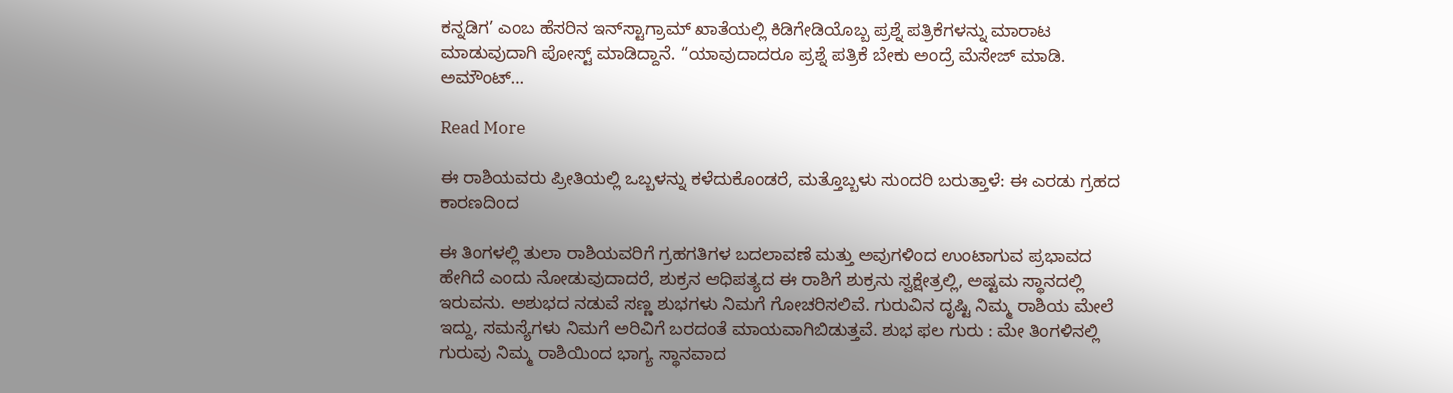ಕನ್ನಡಿಗ’ ಎಂಬ ಹೆಸರಿನ ಇನ್‌ಸ್ಟಾಗ್ರಾಮ್ ಖಾತೆಯಲ್ಲಿ ಕಿಡಿಗೇಡಿಯೊಬ್ಬ ಪ್ರಶ್ನೆ ಪತ್ರಿಕೆಗಳನ್ನು ಮಾರಾಟ ಮಾಡುವುದಾಗಿ ಪೋಸ್ಟ್ ಮಾಡಿದ್ದಾನೆ. “ಯಾವುದಾದರೂ ಪ್ರಶ್ನೆ ಪತ್ರಿಕೆ ಬೇಕು ಅಂದ್ರೆ ಮೆಸೇಜ್ ಮಾಡಿ. ಅಮೌಂಟ್…

Read More

ಈ ರಾಶಿಯವರು ಪ್ರೀತಿಯಲ್ಲಿ ಒಬ್ಬಳನ್ನು ಕಳೆದುಕೊಂಡರೆ, ಮತ್ತೊಬ್ಬಳು ಸುಂದರಿ ಬರುತ್ತಾಳೆ: ಈ ಎರಡು ಗ್ರಹದ ಕಾರಣದಿಂದ

ಈ ತಿಂಗಳಲ್ಲಿ ತುಲಾ ರಾಶಿಯವರಿಗೆ ಗ್ರಹಗತಿಗಳ ಬದಲಾವಣೆ ಮತ್ತು ಅವುಗಳಿಂದ ಉಂಟಾಗುವ ಪ್ರಭಾವದ ಹೇಗಿದೆ ಎಂದು ನೋಡುವುದಾದರೆ, ಶುಕ್ರನ ಆಧಿಪತ್ಯದ ಈ ರಾಶಿಗೆ ಶುಕ್ರನು ಸ್ವಕ್ಷೇತ್ರಲ್ಲಿ, ಅಷ್ಟಮ ಸ್ಥಾನದಲ್ಲಿ ಇರುವನು. ಅಶುಭದ ನಡುವೆ ಸಣ್ಣ ಶುಭಗಳು ನಿಮಗೆ ಗೋಚರಿಸಲಿವೆ. ಗುರುವಿನ ದೃಷ್ಟಿ ನಿಮ್ಮ ರಾಶಿಯ ಮೇಲೆ ಇದ್ದು, ಸಮಸ್ಯೆಗಳು ನಿಮಗೆ ಅರಿವಿಗೆ ಬರದಂತೆ ಮಾಯವಾಗಿಬಿಡುತ್ತವೆ. ಶುಭ ಫಲ ಗುರು : ಮೇ ತಿಂಗಳಿನಲ್ಲಿ ಗುರುವು ನಿಮ್ಮ ರಾಶಿಯಿಂದ ಭಾಗ್ಯ ಸ್ಥಾನವಾದ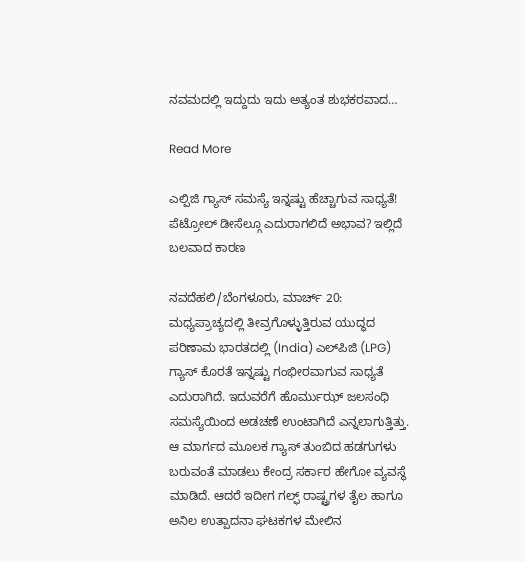ನವಮದಲ್ಲಿ ಇದ್ದುದು ಇದು ಅತ್ಯಂತ ಶುಭಕರವಾದ…

Read More

ಎಲ್ಪಿಜಿ ಗ್ಯಾಸ್ ಸಮಸ್ಯೆ ಇನ್ನಷ್ಟು ಹೆಚ್ಚಾಗುವ ಸಾಧ್ಯತೆ! ಪೆಟ್ರೋಲ್ ಡೀಸೆಲ್ಗೂ ಎದುರಾಗಲಿದೆ ಅಭಾವ? ಇಲ್ಲಿದೆ ಬಲವಾದ ಕಾರಣ

ನವದೆಹಲಿ/ಬೆಂಗಳೂರು, ಮಾರ್ಚ್ 20: ಮಧ್ಯಪ್ರಾಚ್ಯದಲ್ಲಿ ತೀವ್ರಗೊಳ್ಳುತ್ತಿರುವ ಯುದ್ಧದ ಪರಿಣಾಮ ಭಾರತದಲ್ಲಿ (India) ಎಲ್‌ಪಿಜಿ (LPG) ಗ್ಯಾಸ್ ಕೊರತೆ ಇನ್ನಷ್ಟು ಗಂಭೀರವಾಗುವ ಸಾಧ್ಯತೆ ಎದುರಾಗಿದೆ. ಇದುವರೆಗೆ ಹೊರ್ಮುಝ್ ಜಲಸಂಧಿ ಸಮಸ್ಯೆಯಿಂದ ಅಡಚಣೆ ಉಂಟಾಗಿದೆ ಎನ್ನಲಾಗುತ್ತಿತ್ತು. ಆ ಮಾರ್ಗದ ಮೂಲಕ ಗ್ಯಾಸ್ ತುಂಬಿದ ಹಡಗುಗಳು ಬರುವಂತೆ ಮಾಡಲು ಕೇಂದ್ರ ಸರ್ಕಾರ ಹೇಗೋ ವ್ಯವಸ್ಥೆ ಮಾಡಿದೆ. ಆದರೆ ಇದೀಗ ಗಲ್ಫ್ ರಾಷ್ಟ್ರಗಳ ತೈಲ ಹಾಗೂ ಅನಿಲ ಉತ್ಪಾದನಾ ಘಟಕಗಳ ಮೇಲಿನ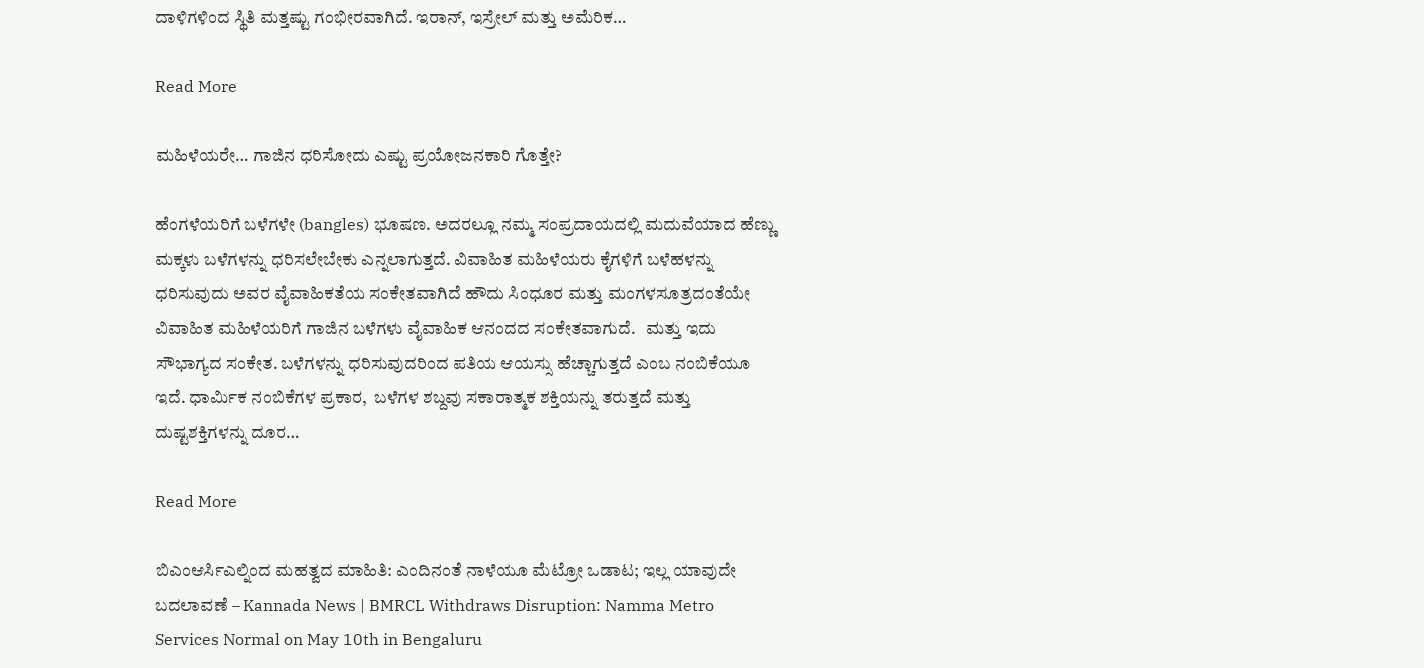ದಾಳಿಗಳಿಂದ ಸ್ಥಿತಿ ಮತ್ತಷ್ಟು ಗಂಭೀರವಾಗಿದೆ. ಇರಾನ್, ಇಸ್ರೇಲ್ ಮತ್ತು ಅಮೆರಿಕ…

Read More

ಮಹಿಳೆಯರೇ… ಗಾಜಿನ ಧರಿಸೋದು ಎಷ್ಟು ಪ್ರಯೋಜನಕಾರಿ ಗೊತ್ತೇ?

ಹೆಂಗಳೆಯರಿಗೆ ಬಳೆಗಳೇ (bangles) ಭೂಷಣ. ಅದರಲ್ಲೂ ನಮ್ಮ ಸಂಪ್ರದಾಯದಲ್ಲಿ ಮದುವೆಯಾದ ಹೆಣ್ಣು ಮಕ್ಕಳು ಬಳೆಗಳನ್ನು ಧರಿಸಲೇಬೇಕು ಎನ್ನಲಾಗುತ್ತದೆ. ವಿವಾಹಿತ ಮಹಿಳೆಯರು ಕೈಗಳಿಗೆ ಬಳೆಹಳನ್ನು ಧರಿಸುವುದು ಅವರ ವೈವಾಹಿಕತೆಯ ಸಂಕೇತವಾಗಿದೆ ಹೌದು ಸಿಂಧೂರ ಮತ್ತು ಮಂಗಳಸೂತ್ರದಂತೆಯೇ ವಿವಾಹಿತ ಮಹಿಳೆಯರಿಗೆ ಗಾಜಿನ ಬಳೆಗಳು ವೈವಾಹಿಕ ಆನಂದದ ಸಂಕೇತವಾಗುದೆ.   ಮತ್ತು ಇದು ಸೌಭಾಗ್ಯದ ಸಂಕೇತ. ಬಳೆಗಳನ್ನು ಧರಿಸುವುದರಿಂದ ಪತಿಯ ಆಯಸ್ಸು ಹೆಚ್ಚಾಗುತ್ತದೆ ಎಂಬ ನಂಬಿಕೆಯೂ ಇದೆ. ಧಾರ್ಮಿಕ ನಂಬಿಕೆಗಳ ಪ್ರಕಾರ,  ಬಳೆಗಳ ಶಬ್ದವು ಸಕಾರಾತ್ಮಕ ಶಕ್ತಿಯನ್ನು ತರುತ್ತದೆ ಮತ್ತು ದುಷ್ಟಶಕ್ತಿಗಳನ್ನು ದೂರ…

Read More

ಬಿಎಂಆರ್ಸಿಎಲ್ನಿಂದ ಮಹತ್ವದ ಮಾಹಿತಿ: ಎಂದಿನಂತೆ ನಾಳೆಯೂ ಮೆಟ್ರೋ ಒಡಾಟ; ಇಲ್ಲ ಯಾವುದೇ ಬದಲಾವಣೆ – Kannada News | BMRCL Withdraws Disruption: Namma Metro Services Normal on May 10th in Bengaluru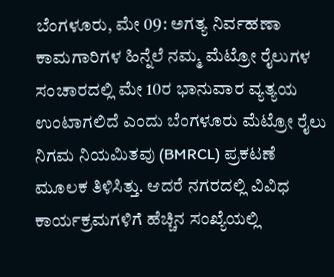ಬೆಂಗಳೂರು, ಮೇ 09: ಅಗತ್ಯ ನಿರ್ವಹಣಾ ಕಾಮಗಾರಿಗಳ ಹಿನ್ನೆಲೆ ನಮ್ಮ ಮೆಟ್ರೋ ರೈಲುಗಳ ಸಂಚಾರದಲ್ಲಿ ಮೇ 10ರ ಭಾನುವಾರ ವ್ಯತ್ಯಯ ಉಂಟಾಗಲಿದೆ ಎಂದು ಬೆಂಗಳೂರು ಮೆಟ್ರೋ ರೈಲು ನಿಗಮ ನಿಯಮಿತವು (BMRCL) ಪ್ರಕಟಣೆ ಮೂಲಕ ತಿಳಿಸಿತ್ತು. ಆದರೆ ನಗರದಲ್ಲಿ ವಿವಿಧ ಕಾರ್ಯಕ್ರಮಗಳಿಗೆ ಹೆಚ್ಚಿನ ಸಂಖ್ಯೆಯಲ್ಲಿ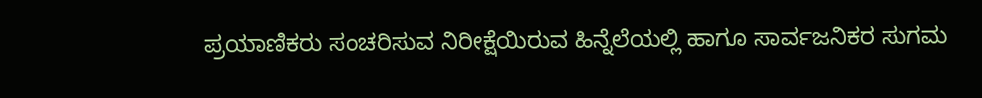ಪ್ರಯಾಣಿಕರು ಸಂಚರಿಸುವ ನಿರೀಕ್ಷೆಯಿರುವ ಹಿನ್ನೆಲೆಯಲ್ಲಿ ಹಾಗೂ ಸಾರ್ವಜನಿಕರ ಸುಗಮ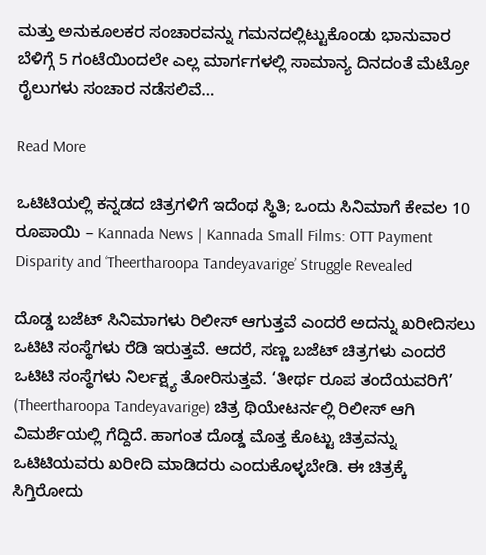ಮತ್ತು ಅನುಕೂಲಕರ ಸಂಚಾರವನ್ನು ಗಮನದಲ್ಲಿಟ್ಟುಕೊಂಡು ಭಾನುವಾರ ಬೆಳಿಗ್ಗೆ 5 ಗಂಟೆಯಿಂದಲೇ ಎಲ್ಲ ಮಾರ್ಗಗಳಲ್ಲಿ ಸಾಮಾನ್ಯ ದಿನದಂತೆ ಮೆಟ್ರೋ ರೈಲುಗಳು ಸಂಚಾರ ನಡೆಸಲಿವೆ…

Read More

ಒಟಿಟಿಯಲ್ಲಿ ಕನ್ನಡದ ಚಿತ್ರಗಳಿಗೆ ಇದೆಂಥ ಸ್ಥಿತಿ; ಒಂದು ಸಿನಿಮಾಗೆ ಕೇವಲ 10 ರೂಪಾಯಿ – Kannada News | Kannada Small Films: OTT Payment Disparity and ‘Theertharoopa Tandeyavarige’ Struggle Revealed

ದೊಡ್ಡ ಬಜೆಟ್ ಸಿನಿಮಾಗಳು ರಿಲೀಸ್ ಆಗುತ್ತವೆ ಎಂದರೆ ಅದನ್ನು ಖರೀದಿಸಲು ಒಟಿಟಿ ಸಂಸ್ಥೆಗಳು ರೆಡಿ ಇರುತ್ತವೆ. ಆದರೆ, ಸಣ್ಣ ಬಜೆಟ್ ಚಿತ್ರಗಳು ಎಂದರೆ ಒಟಿಟಿ ಸಂಸ್ಥೆಗಳು ನಿರ್ಲಕ್ಷ್ಯ ತೋರಿಸುತ್ತವೆ. ‘ತೀರ್ಥ ರೂಪ ತಂದೆಯವರಿಗೆ’ (Theertharoopa Tandeyavarige) ಚಿತ್ರ ಥಿಯೇಟರ್ನಲ್ಲಿ ರಿಲೀಸ್ ಆಗಿ ವಿಮರ್ಶೆಯಲ್ಲಿ ಗೆದ್ದಿದೆ. ಹಾಗಂತ ದೊಡ್ಡ ಮೊತ್ತ ಕೊಟ್ಟು ಚಿತ್ರವನ್ನು ಒಟಿಟಿಯವರು ಖರೀದಿ ಮಾಡಿದರು ಎಂದುಕೊಳ್ಳಬೇಡಿ. ಈ ಚಿತ್ರಕ್ಕೆ ಸಿಗ್ತಿರೋದು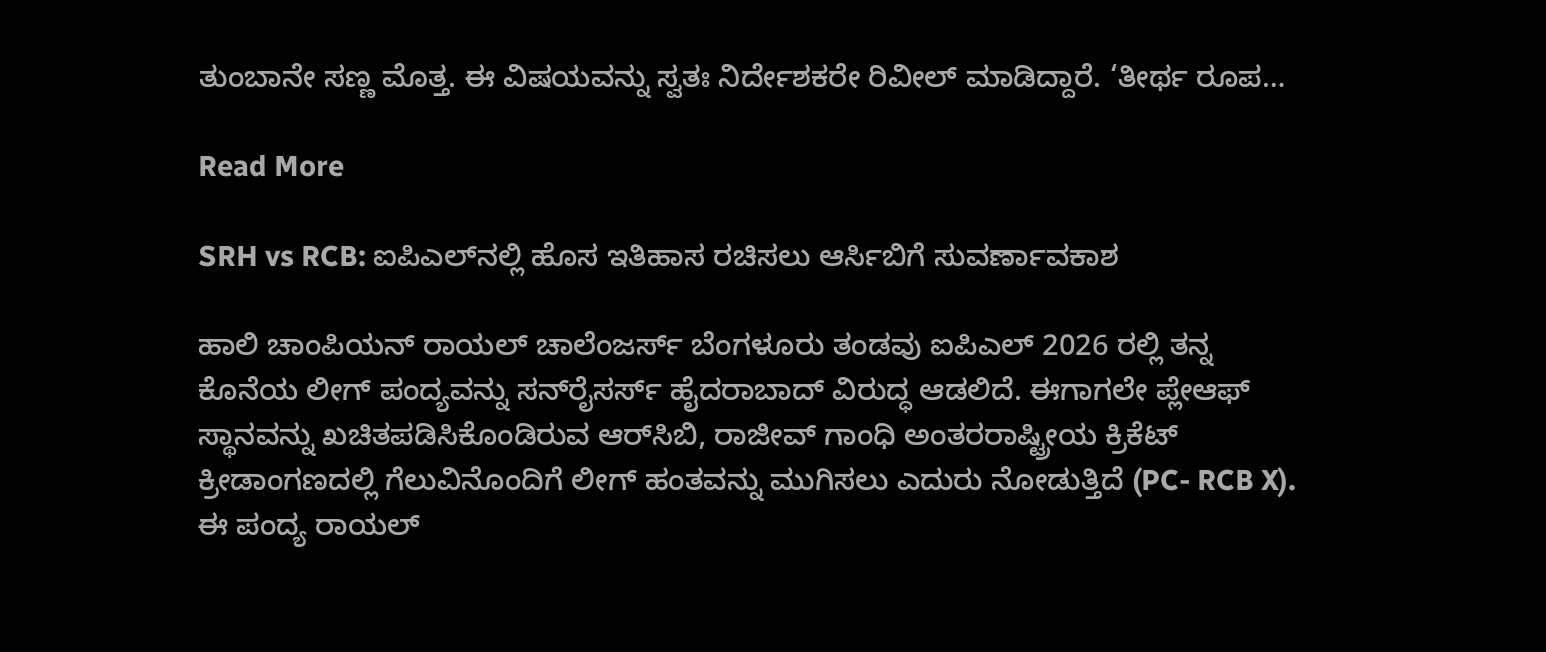ತುಂಬಾನೇ ಸಣ್ಣ ಮೊತ್ತ. ಈ ವಿಷಯವನ್ನು ಸ್ವತಃ ನಿರ್ದೇಶಕರೇ ರಿವೀಲ್ ಮಾಡಿದ್ದಾರೆ. ‘ತೀರ್ಥ ರೂಪ…

Read More

SRH vs RCB: ಐಪಿಎಲ್‌ನಲ್ಲಿ ಹೊಸ ಇತಿಹಾಸ ರಚಿಸಲು ಆರ್ಸಿಬಿಗೆ ಸುವರ್ಣಾವಕಾಶ

ಹಾಲಿ ಚಾಂಪಿಯನ್ ರಾಯಲ್ ಚಾಲೆಂಜರ್ಸ್ ಬೆಂಗಳೂರು ತಂಡವು ಐಪಿಎಲ್ 2026 ರಲ್ಲಿ ತನ್ನ ಕೊನೆಯ ಲೀಗ್ ಪಂದ್ಯವನ್ನು ಸನ್‌ರೈಸರ್ಸ್ ಹೈದರಾಬಾದ್ ವಿರುದ್ಧ ಆಡಲಿದೆ. ಈಗಾಗಲೇ ಪ್ಲೇಆಫ್ ಸ್ಥಾನವನ್ನು ಖಚಿತಪಡಿಸಿಕೊಂಡಿರುವ ಆರ್‌ಸಿಬಿ, ರಾಜೀವ್ ಗಾಂಧಿ ಅಂತರರಾಷ್ಟ್ರೀಯ ಕ್ರಿಕೆಟ್ ಕ್ರೀಡಾಂಗಣದಲ್ಲಿ ಗೆಲುವಿನೊಂದಿಗೆ ಲೀಗ್ ಹಂತವನ್ನು ಮುಗಿಸಲು ಎದುರು ನೋಡುತ್ತಿದೆ (PC- RCB X). ಈ ಪಂದ್ಯ ರಾಯಲ್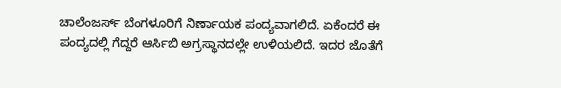ಚಾಲೆಂಜರ್ಸ್ ಬೆಂಗಳೂರಿಗೆ ನಿರ್ಣಾಯಕ ಪಂದ್ಯವಾಗಲಿದೆ. ಏಕೆಂದರೆ ಈ ಪಂದ್ಯದಲ್ಲಿ ಗೆದ್ದರೆ ಆರ್ಸಿಬಿ ಅಗ್ರಸ್ಥಾನದಲ್ಲೇ ಉಳಿಯಲಿದೆ. ಇದರ ಜೊತೆಗೆ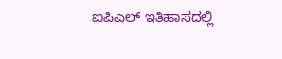ಐಪಿಎಲ್ ಇತಿಹಾಸದಲ್ಲಿ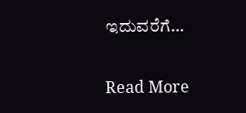ಇದುವರೆಗೆ…

Read More